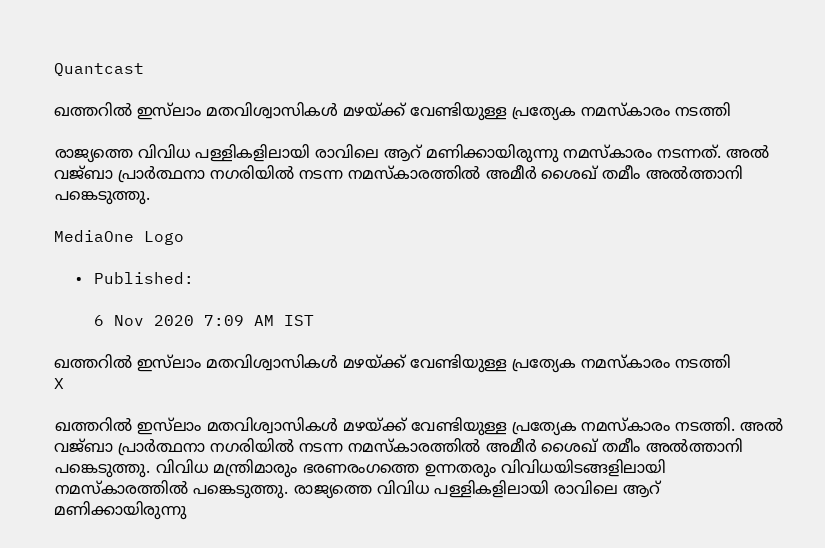Quantcast

ഖത്തറില്‍ ഇസ്‍ലാം മതവിശ്വാസികള്‍ മഴയ്‍ക്ക് വേണ്ടിയുള്ള പ്രത്യേക നമസ്കാരം നടത്തി

രാജ്യത്തെ വിവിധ പള്ളികളിലായി രാവിലെ ആറ് മണിക്കായിരുന്നു നമസ്കാരം നടന്നത്. അല്‍ വജ്ബാ പ്രാര്‍ത്ഥനാ നഗരിയില്‍ നടന്ന നമസ്‍കാരത്തില്‍ അമീര്‍ ശൈഖ് തമീം അല്‍ത്താനി പങ്കെടുത്തു.

MediaOne Logo

  • Published:

    6 Nov 2020 7:09 AM IST

ഖത്തറില്‍ ഇസ്‍ലാം മതവിശ്വാസികള്‍ മഴയ്‍ക്ക് വേണ്ടിയുള്ള പ്രത്യേക നമസ്കാരം നടത്തി
X

ഖത്തറില്‍ ഇസ്‍ലാം മതവിശ്വാസികള്‍ മഴയ്‍ക്ക് വേണ്ടിയുള്ള പ്രത്യേക നമസ്കാരം നടത്തി. അല്‍ വജ്ബാ പ്രാര്‍ത്ഥനാ നഗരിയില്‍ നടന്ന നമസ്‍കാരത്തില്‍ അമീര്‍ ശൈഖ് തമീം അല്‍ത്താനി പങ്കെടുത്തു. വിവിധ മന്ത്രിമാരും ഭരണരംഗത്തെ ഉന്നതരും വിവിധയിടങ്ങളിലായി നമസ്കാരത്തില്‍ പങ്കെടുത്തു. രാജ്യത്തെ വിവിധ പള്ളികളിലായി രാവിലെ ആറ് മണിക്കായിരുന്നു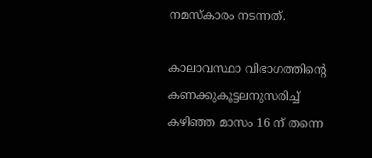നമസ്കാരം നടന്നത്.

കാലാവസ്ഥാ വിഭാഗത്തിന്‍റെ കണക്കുകൂട്ടലനുസരിച്ച് കഴിഞ്ഞ മാസം 16 ന് തന്നെ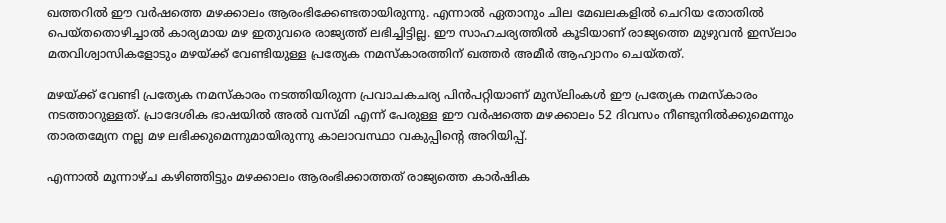ഖത്തറില്‍ ഈ വര്‍ഷത്തെ മഴക്കാലം ആരംഭിക്കേണ്ടതായിരുന്നു. എന്നാല്‍ ഏതാനും ചില മേഖലകളില്‍ ചെറിയ തോതില്‍ പെയ്തതൊഴിച്ചാല്‍ കാര്യമായ മഴ ഇതുവരെ രാജ്യത്ത് ലഭിച്ചിട്ടില്ല. ഈ സാഹചര്യത്തില്‍ കൂടിയാണ് രാജ്യത്തെ മുഴുവന്‍ ഇസ്‍ലാം മതവിശ്വാസികളോടും മഴയ്ക്ക് വേണ്ടിയുള്ള പ്രത്യേക നമസ്കാരത്തിന് ഖത്തര്‍ അമീര്‍ ആഹ്വാനം ചെയ്തത്.

മഴയ്ക്ക് വേണ്ടി പ്രത്യേക നമസ്കാരം നടത്തിയിരുന്ന പ്രവാചകചര്യ പിന്‍പറ്റിയാണ് മുസ്‍ലിംകള്‍ ഈ പ്രത്യേക നമസ്കാരം നടത്താറുള്ളത്. പ്രാദേശിക ഭാഷയില്‍ അല്‍ വസ്മി എന്ന് പേരുള്ള ഈ വര്‍ഷത്തെ മഴക്കാലം 52 ദിവസം നീണ്ടുനില്‍ക്കുമെന്നും താരതമ്യേന നല്ല മഴ ലഭിക്കുമെന്നുമായിരുന്നു കാലാവസ്ഥാ വകുപ്പിന്‍റെ അറിയിപ്പ്.

എന്നാല്‍ മൂന്നാഴ്ച കഴിഞ്ഞിട്ടും മഴക്കാലം ആരംഭിക്കാത്തത് രാജ്യത്തെ കാര്‍ഷിക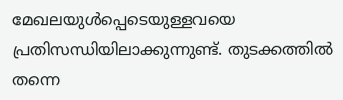മേഖലയുള്‍പ്പെടെയുള്ളവയെ പ്രതിസന്ധിയിലാക്കുന്നുണ്ട്. തുടക്കത്തില്‍ തന്നെ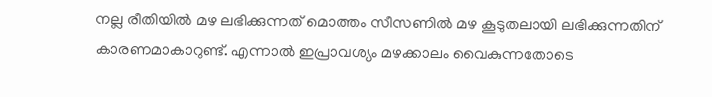നല്ല രീതിയില്‍ മഴ ലഭിക്കുന്നത് മൊത്തം സീസണില്‍ മഴ കൂടുതലായി ലഭിക്കുന്നതിന് കാരണമാകാറുണ്ട്. എന്നാല്‍ ഇപ്രാവശ്യം മഴക്കാലം വൈകുന്നതോടെ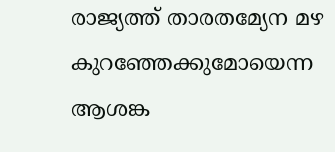രാജ്യത്ത് താരതമ്യേന മഴ കുറഞ്ഞേക്കുമോയെന്ന ആശങ്ക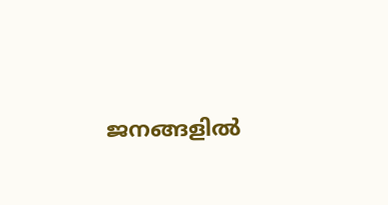ജനങ്ങളില്‍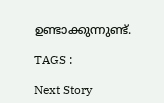ഉണ്ടാക്കുന്നുണ്ട്.

TAGS :

Next Story